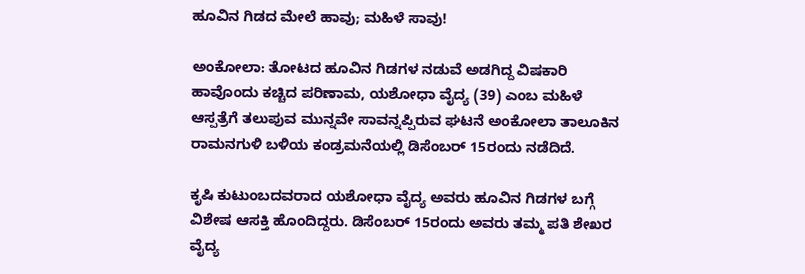ಹೂವಿನ ಗಿಡದ ಮೇಲೆ ಹಾವು; ಮಹಿಳೆ ಸಾವು!

ಅಂಕೋಲಾ: ತೋಟದ ಹೂವಿನ ಗಿಡಗಳ ನಡುವೆ ಅಡಗಿದ್ದ ವಿಷಕಾರಿ ಹಾವೊಂದು ಕಚ್ಚಿದ ಪರಿಣಾಮ, ಯಶೋಧಾ ವೈದ್ಯ (39) ಎಂಬ ಮಹಿಳೆ ಆಸ್ಪತ್ರೆಗೆ ತಲುಪುವ ಮುನ್ನವೇ ಸಾವನ್ನಪ್ಪಿರುವ ಘಟನೆ ಅಂಕೋಲಾ ತಾಲೂಕಿನ ರಾಮನಗುಳಿ ಬಳಿಯ ಕಂಡ್ರಮನೆಯಲ್ಲಿ ಡಿಸೆಂಬರ್ 15ರಂದು ನಡೆದಿದೆ.

ಕೃಷಿ ಕುಟುಂಬದವರಾದ ಯಶೋಧಾ ವೈದ್ಯ ಅವರು ಹೂವಿನ ಗಿಡಗಳ ಬಗ್ಗೆ ವಿಶೇಷ ಆಸಕ್ತಿ ಹೊಂದಿದ್ದರು. ಡಿಸೆಂಬರ್ 15ರಂದು ಅವರು ತಮ್ಮ ಪತಿ ಶೇಖರ ವೈದ್ಯ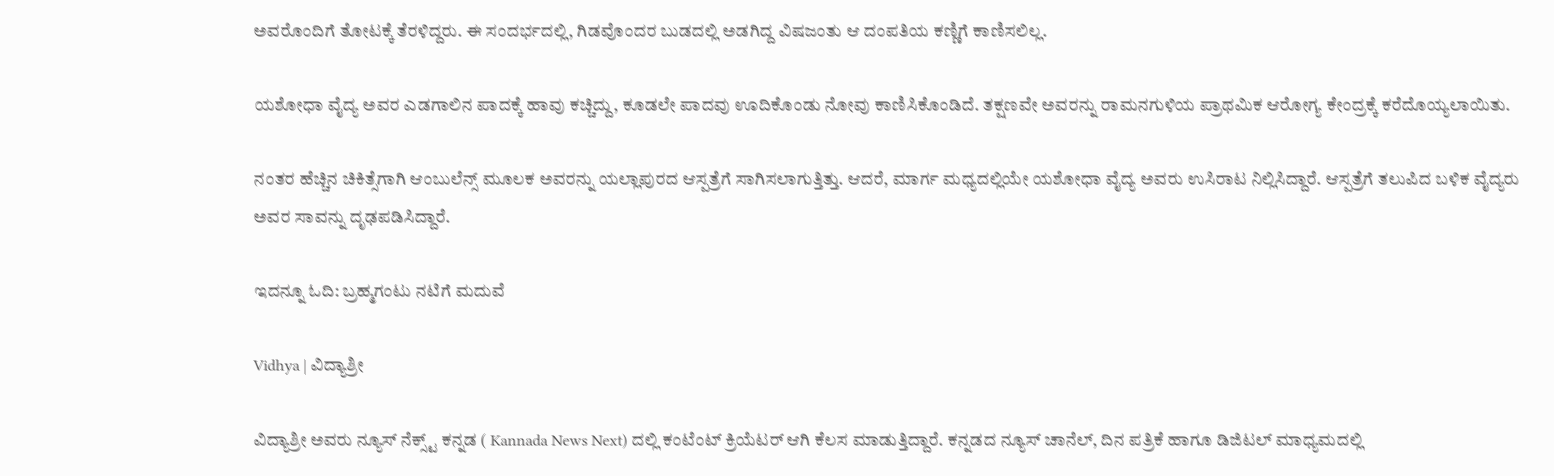ಅವರೊಂದಿಗೆ ತೋಟಕ್ಕೆ ತೆರಳಿದ್ದರು. ಈ ಸಂದರ್ಭದಲ್ಲಿ, ಗಿಡವೊಂದರ ಬುಡದಲ್ಲಿ ಅಡಗಿದ್ದ ವಿಷಜಂತು ಆ ದಂಪತಿಯ ಕಣ್ಣಿಗೆ ಕಾಣಿಸಲಿಲ್ಲ.

ಯಶೋಧಾ ವೈದ್ಯ ಅವರ ಎಡಗಾಲಿನ ಪಾದಕ್ಕೆ ಹಾವು ಕಚ್ಚಿದ್ದು, ಕೂಡಲೇ ಪಾದವು ಊದಿಕೊಂಡು ನೋವು ಕಾಣಿಸಿಕೊಂಡಿದೆ. ತಕ್ಷಣವೇ ಅವರನ್ನು ರಾಮನಗುಳಿಯ ಪ್ರಾಥಮಿಕ ಆರೋಗ್ಯ ಕೇಂದ್ರಕ್ಕೆ ಕರೆದೊಯ್ಯಲಾಯಿತು.

ನಂತರ ಹೆಚ್ಚಿನ ಚಿಕಿತ್ಸೆಗಾಗಿ ಆಂಬುಲೆನ್ಸ್ ಮೂಲಕ ಅವರನ್ನು ಯಲ್ಲಾಪುರದ ಆಸ್ಪತ್ರೆಗೆ ಸಾಗಿಸಲಾಗುತ್ತಿತ್ತು. ಆದರೆ, ಮಾರ್ಗ ಮಧ್ಯದಲ್ಲಿಯೇ ಯಶೋಧಾ ವೈದ್ಯ ಅವರು ಉಸಿರಾಟ ನಿಲ್ಲಿಸಿದ್ದಾರೆ. ಆಸ್ಪತ್ರೆಗೆ ತಲುಪಿದ ಬಳಿಕ ವೈದ್ಯರು ಅವರ ಸಾವನ್ನು ದೃಢಪಡಿಸಿದ್ದಾರೆ.

ಇದನ್ನೂ ಓದಿ: ಬ್ರಹ್ಮಗಂಟು ನಟಿಗೆ ಮದುವೆ

Vidhya | ವಿದ್ಯಾಶ್ರೀ

ವಿದ್ಯಾಶ್ರೀ ಅವರು ನ್ಯೂಸ್‌ ನೆಕ್ಸ್ಟ್‌ ಕನ್ನಡ ( Kannada News Next) ದಲ್ಲಿ ಕಂಟೆಂಟ್‌ ಕ್ರಿಯೆಟರ್‌ ಆಗಿ ಕೆಲಸ ಮಾಡುತ್ತಿದ್ದಾರೆ. ಕನ್ನಡದ ನ್ಯೂಸ್‌ ಚಾನೆಲ್‌, ದಿನ ಪತ್ರಿಕೆ ಹಾಗೂ ಡಿಜಿಟಲ್‌ ಮಾಧ್ಯಮದಲ್ಲಿ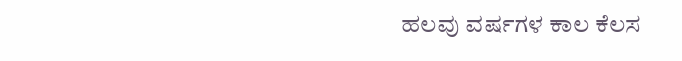ಹಲವು ವರ್ಷಗಳ ಕಾಲ ಕೆಲಸ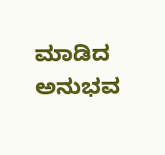ಮಾಡಿದ ಅನುಭವ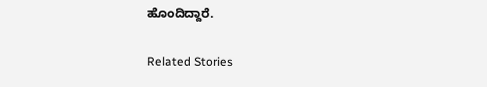ಹೊಂದಿದ್ದಾರೆ.

Related Stories